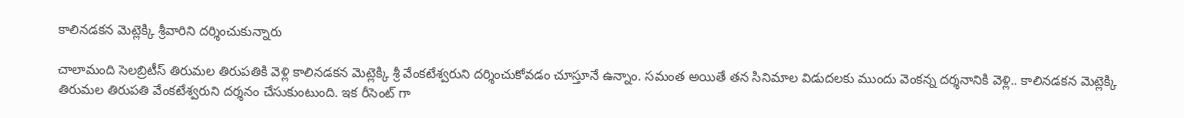కాలినడకన మెట్లెక్కి శ్రీవారిని దర్శించుకున్నారు

చాలామంది సెలబ్రిటీస్ తిరుమల తిరుపతికి వెళ్లి కాలినడకన మెట్లెక్కి శ్రీ వేంకటేశ్వరుని దర్శించుకోవడం చూస్తూనే ఉన్నాం. సమంత అయితే తన సినిమాల విడుదలకు ముందు వెంకన్న దర్శనానికి వెళ్లి.. కాలినడకన మెట్లెక్కి తిరుమల తిరుపతి వేంకటేశ్వరుని దర్శనం చేసుకుంటుంది. ఇక రీసెంట్ గా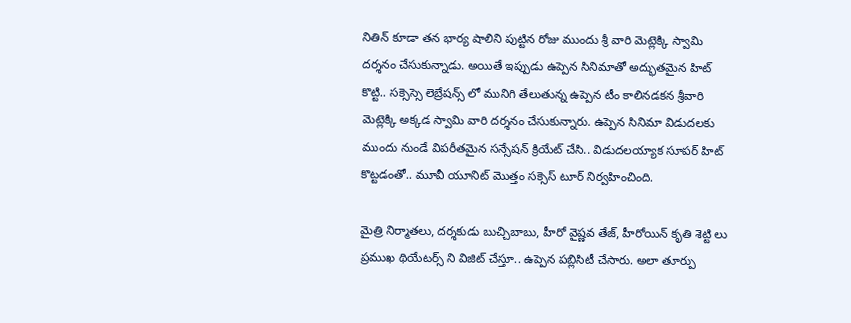నితిన్ కూడా తన భార్య షాలిని పుట్టిన రోజు ముందు శ్రీ వారి మెట్లెక్కి స్వామి దర్శనం చేసుకున్నాడు. అయితే ఇప్పుడు ఉప్పెన సినిమాతో అద్భుతమైన హిట్ కొట్టి.. సక్సెస్సె లెబ్రేషన్స్ లో మునిగి తేలుతున్న ఉప్పెన టీం కాలినడకన శ్రీవారి మెట్లెక్కి అక్కడ స్వామి వారి దర్శనం చేసుకున్నారు. ఉప్పెన సినిమా విడుదలకు ముందు నుండే విపరీతమైన సన్సేషన్ క్రియేట్ చేసి.. విడుదలయ్యాక సూపర్ హిట్ కొట్టడంతో.. మూవీ యూనిట్ మొత్తం సక్సెస్ టూర్ నిర్వహించింది.

మైత్రి నిర్మాతలు, దర్శకుడు బుచ్చిబాబు, హీరో వైష్ణవ తేజ్, హీరోయిన్ కృతి శెట్టి లు ప్రముఖ థియేటర్స్ ని విజిట్ చేస్తూ.. ఉప్పెన పబ్లిసిటీ చేసారు. అలా తూర్పు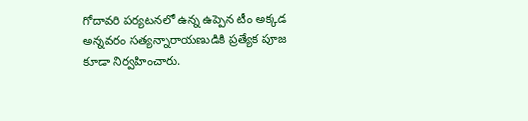గోదావరి పర్యటనలో ఉన్న ఉప్పెన టీం అక్కడ అన్నవరం సత్యన్నారాయణుడికి ప్రత్యేక పూజ కూడా నిర్వహించారు.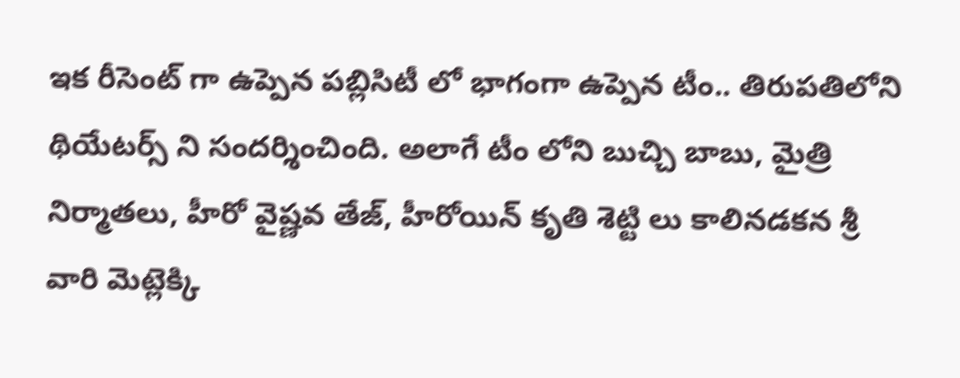ఇక రీసెంట్ గా ఉప్పెన పబ్లిసిటీ లో భాగంగా ఉప్పెన టీం.. తిరుపతిలోని థియేటర్స్ ని సందర్శించింది. అలాగే టీం లోని బుచ్చి బాబు, మైత్రి నిర్మాతలు, హీరో వైష్ణవ తేజ్, హీరోయిన్ కృతి శెట్టి లు కాలినడకన శ్రీ వారి మెట్లెక్కి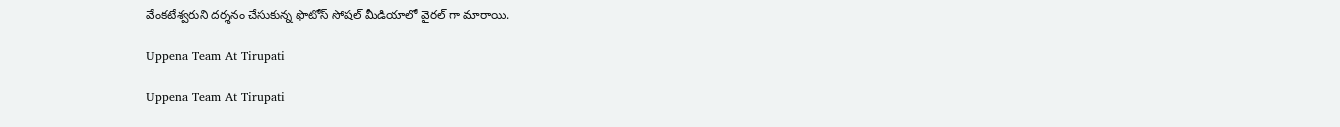వేంకటేశ్వరుని దర్శనం చేసుకున్న ఫొటోస్ సోషల్ మీడియాలో వైరల్ గా మారాయి.

Uppena Team At Tirupati

Uppena Team At Tirupati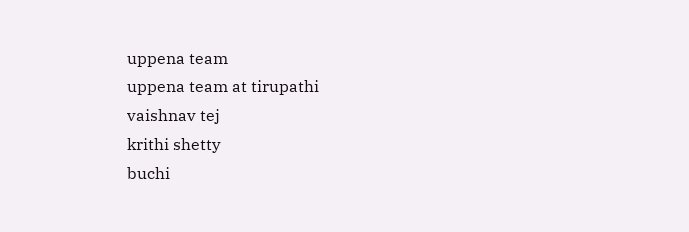uppena team
uppena team at tirupathi
vaishnav tej
krithi shetty
buchi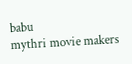babu
mythri movie makers